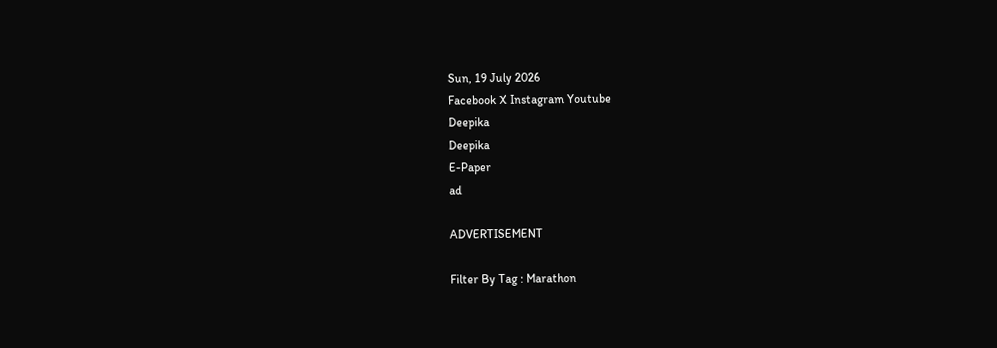Sun, 19 July 2026
Facebook X Instagram Youtube
Deepika
Deepika
E-Paper
ad

ADVERTISEMENT

Filter By Tag : Marathon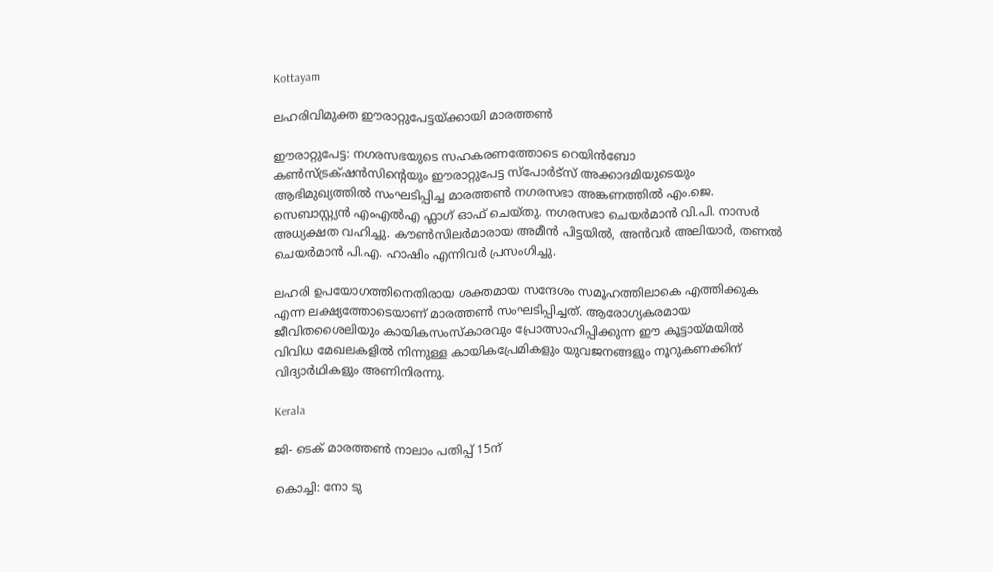Kottayam

ലഹരിവിമുക്ത ഈരാറ്റുപേട്ടയ്ക്കായി മാരത്തൺ

ഈരാറ്റുപേട്ട: നഗരസഭയുടെ സഹകരണത്തോടെ റെയിൻബോ കൺസ്ട്രക്‌ഷൻസിന്‍റെയും ഈരാറ്റുപേട്ട സ്പോർട്സ് അക്കാദമിയുടെയും ആഭിമുഖ്യത്തിൽ സംഘടിപ്പിച്ച മാരത്തൺ നഗരസഭാ അങ്കണത്തിൽ എം.ജെ. സെബാസ്റ്റ്യൻ എംഎൽഎ ഫ്ലാഗ് ഓഫ് ചെയ്തു. നഗരസഭാ ചെയർമാൻ വി.പി. നാസർ അധ്യക്ഷത വഹിച്ചു. കൗൺസിലർമാരായ അമീൻ പിട്ടയിൽ, അൻവർ അലിയാർ, തണൽ ചെയർമാൻ പി.എ. ഹാഷിം എന്നിവർ പ്രസംഗിച്ചു.

ലഹരി ഉപയോഗത്തിനെതിരായ ശക്തമായ സന്ദേശം സമൂഹത്തിലാകെ എത്തിക്കുക എന്ന ലക്ഷ്യത്തോടെയാണ് മാരത്തൺ സംഘടിപ്പിച്ചത്. ആരോഗ്യകരമായ ജീവിതശൈലിയും കായികസംസ്കാരവും പ്രോത്സാഹിപ്പിക്കുന്ന ഈ കൂട്ടായ്മയിൽ വിവിധ മേഖലകളിൽ നിന്നുള്ള കായികപ്രേമികളും യുവജനങ്ങളും നൂറുകണക്കിന് വിദ്യാർഥികളും അണിനിരന്നു.

Kerala

ജി- ടെക് മാരത്തണ്‍ നാലാം പതിപ്പ് 15ന്

കൊച്ചി: നോ ടു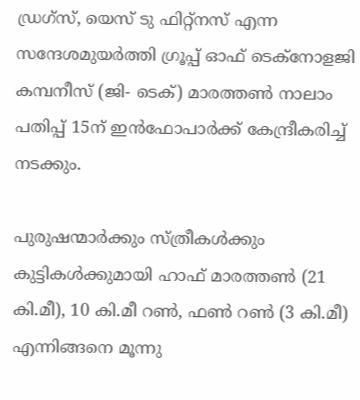ഡ്രഗ്‌സ്, യെസ് ടു ഫിറ്റ്‌നസ് എന്ന സന്ദേശമുയര്‍ത്തി ഗ്രൂപ്പ് ഓഫ് ടെക്‌നോളജി കമ്പനീസ് (ജി- ടെക്) മാരത്തണ്‍ നാലാം പതിപ്പ് 15ന് ഇന്‍ഫോപാര്‍ക്ക് കേന്ദ്രീകരിച്ച് നടക്കും.

പുരുഷന്മാര്‍ക്കും സ്ത്രീകള്‍ക്കും കുട്ടികള്‍ക്കുമായി ഹാഫ് മാരത്തണ്‍ (21 കി.മീ), 10 കി.മീ റണ്‍, ഫണ്‍ റണ്‍ (3 കി.മീ) എന്നിങ്ങനെ മൂന്നു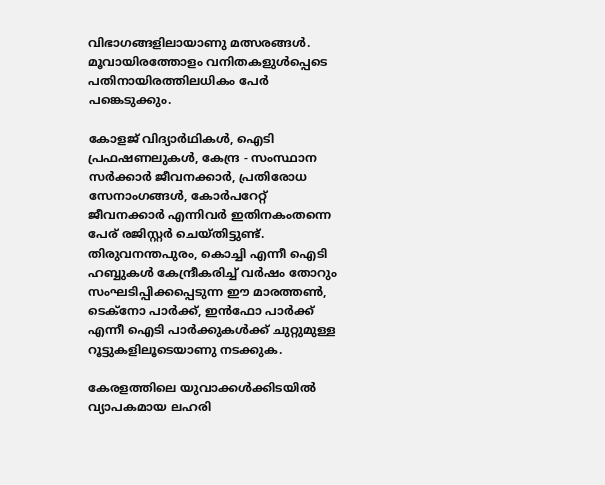വിഭാഗങ്ങളിലായാണു മത്സരങ്ങള്‍. മൂവായിരത്തോളം വനിതകളുള്‍പ്പെടെ പതിനായിരത്തിലധികം പേര്‍ പങ്കെടുക്കും.

കോളജ് വിദ്യാര്‍ഥികള്‍, ഐടി പ്രഫഷണലുകള്‍, കേന്ദ്ര - സംസ്ഥാന സര്‍ക്കാര്‍ ജീവനക്കാര്‍, പ്രതിരോധ സേനാംഗങ്ങള്‍, കോര്‍പറേറ്റ് ജീവനക്കാര്‍ എന്നിവര്‍ ഇതിനകംതന്നെ പേര് രജിസ്റ്റര്‍ ചെയ്തിട്ടുണ്ട്. തിരുവനന്തപുരം, കൊച്ചി എന്നീ ഐടി ഹബ്ബുകള്‍ കേന്ദ്രീകരിച്ച് വര്‍ഷം തോറും സംഘടിപ്പിക്കപ്പെടുന്ന ഈ മാരത്തണ്‍, ടെക്‌നോ പാര്‍ക്ക്, ഇന്‍ഫോ പാര്‍ക്ക് എന്നീ ഐടി പാര്‍ക്കുകള്‍ക്ക് ചുറ്റുമുള്ള റൂട്ടുകളിലൂടെയാണു നടക്കുക.

കേരളത്തിലെ യുവാക്കള്‍ക്കിടയില്‍ വ്യാപകമായ ലഹരി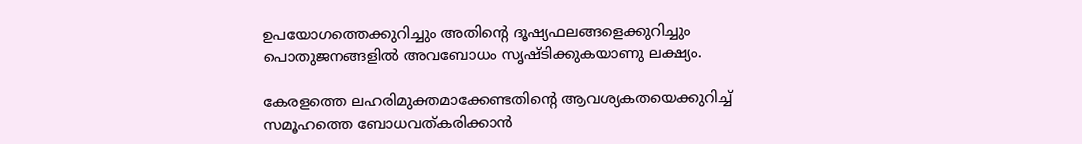ഉപയോഗത്തെക്കുറിച്ചും അതിന്‍റെ ദൂഷ്യഫലങ്ങളെക്കുറിച്ചും പൊതുജനങ്ങളില്‍ അവബോധം സൃഷ്ടിക്കുകയാണു ലക്ഷ്യം.

കേരളത്തെ ലഹരിമുക്തമാക്കേണ്ടതിന്‍റെ ആവശ്യകതയെക്കുറിച്ച് സമൂഹത്തെ ബോധവത്കരിക്കാന്‍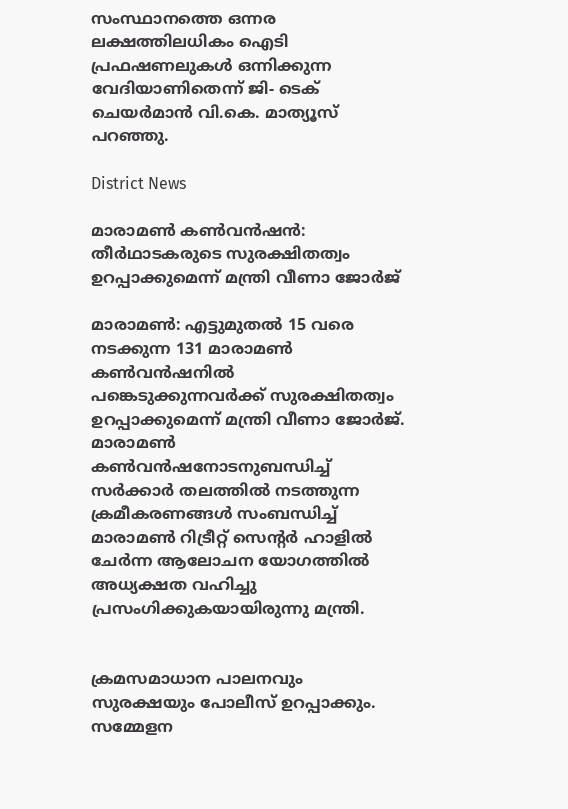സംസ്ഥാനത്തെ ഒന്നര ലക്ഷത്തിലധികം ഐടി പ്രഫഷണലുകള്‍ ഒന്നിക്കുന്ന വേദിയാണിതെന്ന് ജി- ടെക് ചെയര്‍മാന്‍ വി.കെ. മാത്യൂസ് പറഞ്ഞു.

District News

മാരാമണ്‍ കണ്‍വന്‍ഷന്‍: തീര്‍ഥാടകരുടെ സുരക്ഷിതത്വം ഉറപ്പാക്കുമെന്ന് മന്ത്രി വീണാ ജോര്‍ജ്

മാരാമണ്‍: എട്ടുമുതല്‍ 15 വരെ നടക്കുന്ന 131 മാരാമണ്‍ കണ്‍വന്‍ഷനില്‍ പങ്കെടുക്കുന്നവര്‍ക്ക് സുരക്ഷിതത്വം ഉറപ്പാക്കുമെന്ന് മന്ത്രി വീണാ ജോര്‍ജ്. മാരാമണ്‍ കണ്‍വന്‍ഷനോടനുബന്ധിച്ച് സര്‍ക്കാര്‍ തലത്തില്‍ നടത്തുന്ന ക്രമീകരണങ്ങള്‍ സംബന്ധിച്ച് മാരാമണ്‍ റിട്രീറ്റ് സെന്‍റര്‍ ഹാളില്‍ ചേര്‍ന്ന ആലോചന യോഗത്തില്‍ അധ്യക്ഷത വഹിച്ചു പ്രസംഗിക്കുകയായിരുന്നു മന്ത്രി.


ക്രമസമാധാന പാലനവും സുരക്ഷയും പോലീസ് ഉറപ്പാക്കും. സമ്മേളന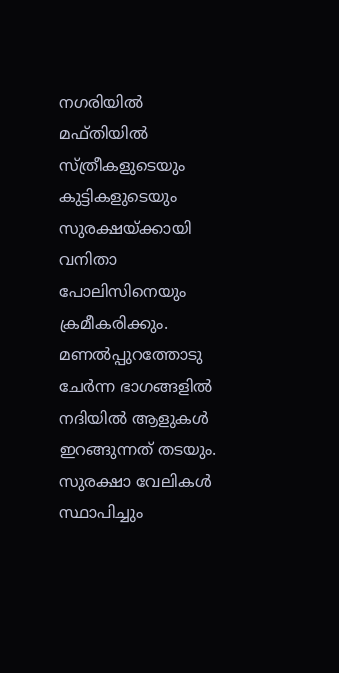നഗരിയില്‍ മഫ്തിയില്‍ സ്ത്രീകളുടെയും കുട്ടികളുടെയും സുരക്ഷയ്ക്കായി വനിതാ പോലിസിനെയും ക്രമീകരിക്കും. മണല്‍പ്പുറത്തോടു ചേര്‍ന്ന ഭാഗങ്ങളില്‍ നദിയില്‍ ആളുകള്‍ ഇറങ്ങുന്നത് തടയും. സുരക്ഷാ വേലികള്‍ സ്ഥാപിച്ചും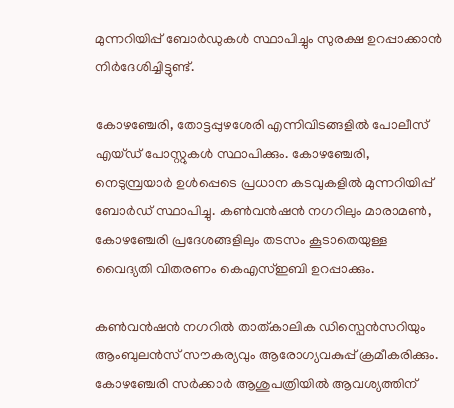മുന്നറിയിപ്പ് ബോര്‍ഡുകള്‍ സ്ഥാപിച്ചും സുരക്ഷ ഉറപ്പാക്കാന്‍ നിര്‍ദേശിച്ചിട്ടുണ്ട്.

കോഴഞ്ചേരി, തോട്ടപ്പുഴശേരി എന്നിവിടങ്ങളില്‍ പോലീസ് എയ്ഡ് പോസ്റ്റുകള്‍ സ്ഥാപിക്കും. കോഴഞ്ചേരി, നെടുമ്പ്രയാര്‍ ഉള്‍പ്പെടെ പ്രധാന കടവുകളില്‍ മുന്നറിയിപ്പ് ബോര്‍ഡ് സ്ഥാപിച്ചു. കണ്‍വന്‍ഷന്‍ നഗറിലും മാരാമണ്‍, കോഴഞ്ചേരി പ്രദേശങ്ങളിലും തടസം കൂടാതെയുള്ള വൈദ്യതി വിതരണം കെഎസ്ഇബി ഉറപ്പാക്കും.

കണ്‍വന്‍ഷന്‍ നഗറില്‍ താത്കാലിക ഡിസ്പെന്‍സറിയും ആംബുലന്‍സ് സൗകര്യവും ആരോഗ്യവകുപ്പ് ക്രമീകരിക്കും. കോഴഞ്ചേരി സര്‍ക്കാര്‍ ആശുപത്രിയില്‍ ആവശ്യത്തിന്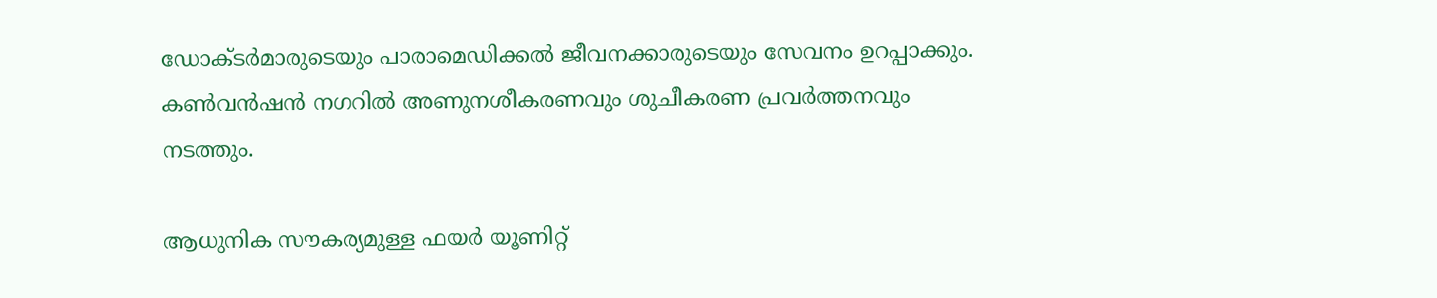ഡോക്ടര്‍മാരുടെയും പാരാമെഡിക്കല്‍ ജീവനക്കാരുടെയും സേവനം ഉറപ്പാക്കും. കണ്‍വന്‍ഷന്‍ നഗറില്‍ അണുനശീകരണവും ശുചീകരണ പ്രവര്‍ത്തനവും നടത്തും.

ആധുനിക സൗകര്യമുള്ള ഫയര്‍ യൂണിറ്റ്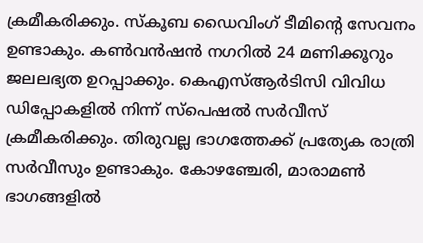ക്രമീകരിക്കും. സ്‌കൂബ ഡൈവിംഗ് ടീമിന്‍റെ സേവനം ഉണ്ടാകും. കണ്‍വന്‍ഷന്‍ നഗറില്‍ 24 മണിക്കൂറും ജലലഭ്യത ഉറപ്പാക്കും. കെഎസ്ആര്‍ടിസി വിവിധ ഡിപ്പോകളില്‍ നിന്ന് സ്പെഷല്‍ സര്‍വീസ് ക്രമീകരിക്കും. തിരുവല്ല ഭാഗത്തേക്ക് പ്രത്യേക രാത്രി സര്‍വീസും ഉണ്ടാകും. കോഴഞ്ചേരി, മാരാമണ്‍ ഭാഗങ്ങളില്‍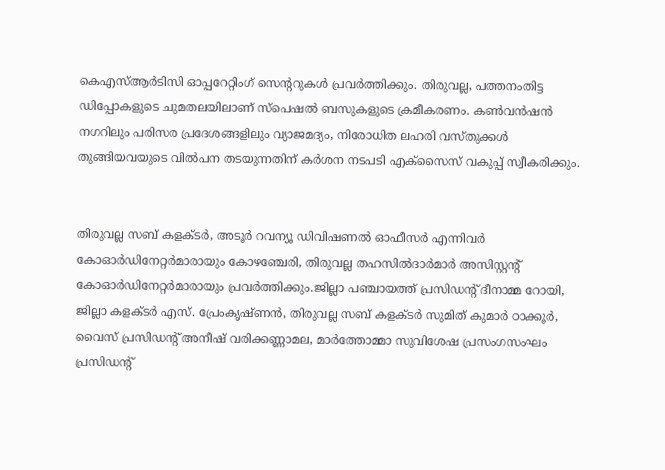കെഎസ്ആര്‍ടിസി ഓപ്പറേറ്റിംഗ് സെന്‍ററുകള്‍ പ്രവര്‍ത്തിക്കും. തിരുവല്ല, പത്തനംതിട്ട ഡിപ്പോകളുടെ ചുമതലയിലാണ് സ്‌പെഷല്‍ ബസുകളുടെ ക്രമീകരണം. കണ്‍വന്‍ഷന്‍ നഗറിലും പരിസര പ്രദേശങ്ങളിലും വ്യാജമദ്യം, നിരോധിത ലഹരി വസ്തുക്കള്‍ തുങ്ങിയവയുടെ വില്‍പന തടയുന്നതിന് കര്‍ശന നടപടി എക്‌സൈസ് വകുപ്പ് സ്വീകരിക്കും.


തിരുവല്ല സബ് കളക്ടർ, അടൂര്‍ റവന്യൂ ഡിവിഷണല്‍ ഓഫീസര്‍ എന്നിവര്‍ കോഓര്‍ഡിനേറ്റര്‍മാരായും കോഴഞ്ചേരി, തിരുവല്ല തഹസില്‍ദാര്‍മാര്‍ അസിസ്റ്റന്‍റ് കോഓര്‍ഡിനേറ്റര്‍മാരായും പ്രവര്‍ത്തിക്കും.ജില്ലാ പഞ്ചായത്ത് പ്രസിഡന്‍റ് ദീനാമ്മ റോയി, ജില്ലാ കളക്ടര്‍ എസ്. പ്രേംകൃഷ്ണൻ, തിരുവല്ല സബ് കളക്ടര്‍ സുമിത് കുമാര്‍ ഠാക്കൂർ, വൈസ് പ്രസിഡന്‍റ് അനീഷ് വരിക്കണ്ണാമല, മാര്‍ത്തോമ്മാ സുവിശേഷ പ്രസംഗസംഘം പ്രസിഡന്‍റ്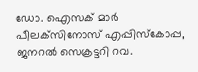ഡോ. ഐസക് മാര്‍ പീലക്‌സിനോസ് എപ്പിസ്‌കോപ്പ, ജനറല്‍ സെക്രട്ടറി റവ.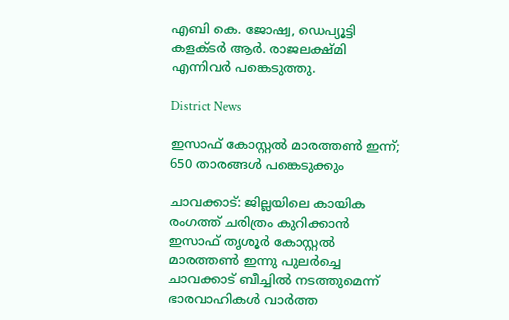എബി കെ. ജോഷ്വ, ഡെപ്യൂട്ടി കളക്ടര്‍ ആർ. രാജലക്ഷ്മി എന്നിവര്‍ പങ്കെടുത്തു.

District News

ഇസാഫ് കോസ്റ്റൽ മാരത്തൺ ഇന്ന്; 650 താരങ്ങൾ പങ്കെടുക്കും

ചാവക്കാട്: ജില്ലയിലെ കായിക രംഗത്ത് ചരിത്രം കുറിക്കാൻ ഇസാഫ് തൃശൂർ കോസ്റ്റൽ മാരത്തൺ ഇന്നു പുലർച്ചെ ചാവക്കാട് ബീച്ചിൽ നടത്തുമെന്ന് ഭാരവാഹികൾ വാർത്ത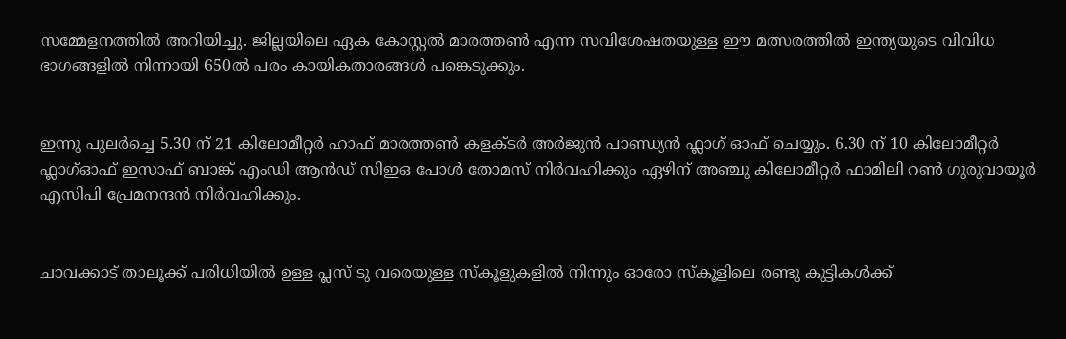സമ്മേളനത്തിൽ അറിയിച്ചു. ജില്ലയിലെ ഏക കോസ്റ്റൽ മാരത്തൺ എന്ന സവിശേഷതയുള്ള ഈ മത്സരത്തിൽ ഇന്ത്യയുടെ വിവിധ ഭാഗങ്ങളിൽ നിന്നായി 650ൽ പരം കായികതാരങ്ങൾ പങ്കെടുക്കും.


ഇന്നു പുലർച്ചെ 5.30 ന് 21 കിലോമീറ്റർ ഹാഫ് മാരത്തൺ കളക്ടർ അർജുൻ പാണ്ഡ്യൻ ഫ്ലാഗ് ഓഫ്‌ ചെയ്യും. 6.30 ന് 10 കിലോമീറ്റർ ഫ്ലാഗ്ഓഫ് ഇസാഫ് ബാങ്ക് എംഡി ആൻഡ് സിഇഒ പോൾ തോമസ് നിർവഹിക്കും ഏഴിന് അഞ്ചു കിലോമീറ്റർ ഫാമിലി റൺ ഗുരുവായൂർ എസിപി പ്രേമനന്ദൻ നിർവഹിക്കും.


ചാവക്കാട് താലൂക്ക് പരിധിയിൽ ഉള്ള പ്ലസ് ടു വരെയുള്ള സ്കൂളുകളിൽ നിന്നും ഓരോ സ്കൂളിലെ രണ്ടു കുട്ടികൾക്ക്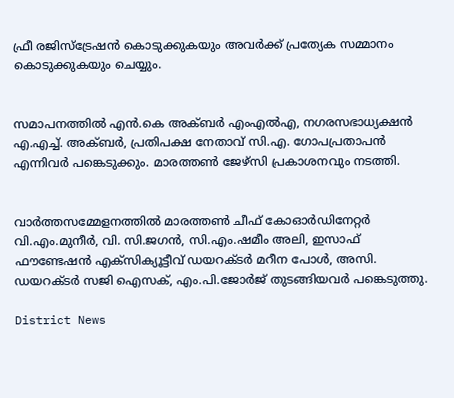ഫ്രീ രജിസ്ട്രേഷൻ കൊടുക്കുകയും അവർക്ക് പ്രത്യേക സമ്മാനം കൊടുക്കുകയും ചെയ്യും.


സമാപനത്തിൽ എൻ.കെ അക്ബർ എംഎൽഎ, നഗരസഭാധ്യക്ഷൻ എ.എച്ച്. അക്ബർ, പ്രതിപക്ഷ നേതാവ് സി.എ. ഗോപപ്രതാപൻ എന്നിവർ പങ്കെടുക്കും. മാരത്തൺ ജേഴ്സി പ്രകാശനവും നടത്തി.


വാർത്തസമ്മേളനത്തിൽ മാരത്തൺ ചീഫ് കോഓർഡിനേറ്റർ വി.എം.മുനീർ, വി. സി.ജഗൻ, സി.എം.ഷമീം അലി, ഇസാഫ് ഫൗണ്ടേഷൻ എക്സിക്യൂട്ടീവ് ഡയറക്ടർ മറീന പോൾ, അസി. ഡയറക്ടർ സജി ഐസക്, എം.പി.ജോർജ് തുടങ്ങിയവർ പങ്കെടുത്തു.

District News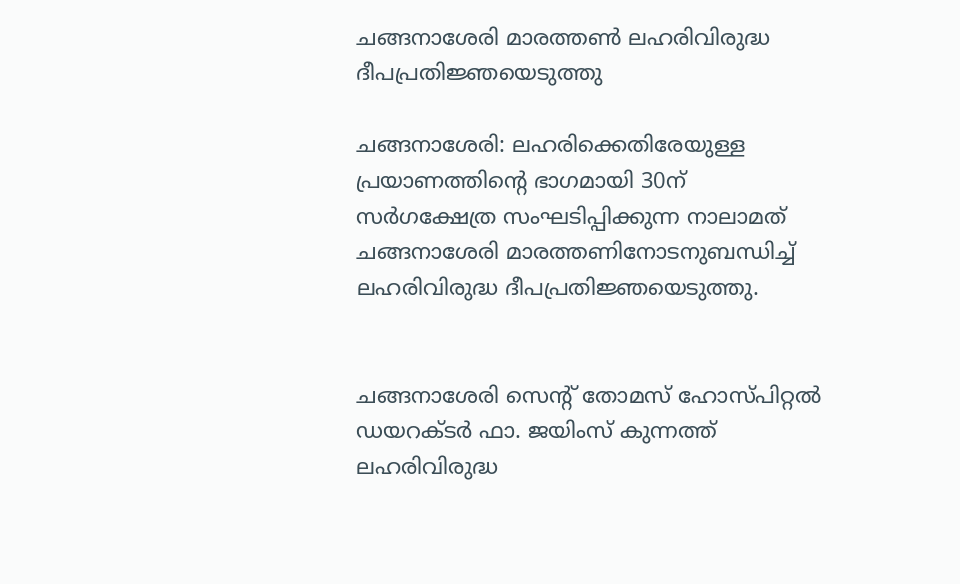ചങ്ങനാശേരി മാരത്തണ്‍ ലഹരിവിരുദ്ധ ദീപപ്രതിജ്ഞയെടുത്തു

ചങ്ങനാശേരി: ലഹരിക്കെതിരേയുള്ള പ്രയാണത്തിന്‍റെ ഭാഗമായി 30ന് സര്‍ഗക്ഷേത്ര സംഘടിപ്പിക്കുന്ന നാലാമത് ചങ്ങനാശേരി മാരത്തണിനോടനുബന്ധിച്ച് ലഹരിവിരുദ്ധ ദീപപ്രതിജ്ഞയെടുത്തു.


ചങ്ങനാശേരി സെന്‍റ് തോമസ് ഹോസ്പിറ്റല്‍ ഡയറക്ടര്‍ ഫാ. ജയിംസ് കുന്നത്ത് ലഹരിവിരുദ്ധ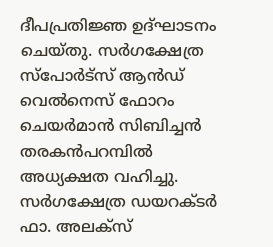ദീപപ്രതിജ്ഞ ഉദ്ഘാടനം ചെയ്തു. സര്‍ഗക്ഷേത്ര സ്‌പോര്‍ട്‌സ് ആന്‍ഡ് വെല്‍നെസ് ഫോറം ചെയര്‍മാന്‍ സിബിച്ചന്‍ തരകന്‍പറമ്പില്‍ അധ്യക്ഷത വഹിച്ചു. സര്‍ഗക്ഷേത്ര ഡയറക്ടര്‍ ഫാ. അലക്‌സ്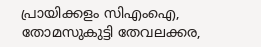പ്രായിക്കളം സിഎംഐ, തോമസുകുട്ടി തേവലക്കര,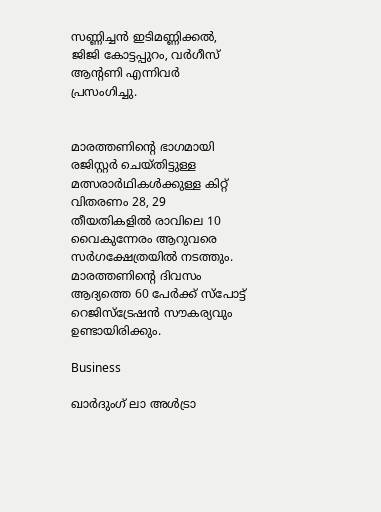സണ്ണിച്ചന്‍ ഇടിമണ്ണിക്കല്‍, ജിജി കോട്ടപ്പുറം, വര്‍ഗീസ് ആന്‍റണി എന്നിവര്‍ പ്രസംഗിച്ചു.


മാരത്തണിന്‍റെ ഭാഗമായി രജിസ്റ്റര്‍ ചെയ്തിട്ടുള്ള മത്സരാര്‍ഥികള്‍ക്കുള്ള കിറ്റ് വിതരണം 28, 29 തീയതികളില്‍ രാവിലെ 10 വൈകുന്നേരം ആറുവരെ സര്‍ഗക്ഷേത്രയില്‍ നടത്തും. മാരത്തണിന്‍റെ ദിവസം ആദ്യത്തെ 60 പേര്‍ക്ക് സ്‌പോട്ട് റെജിസ്‌ട്രേഷന്‍ സൗകര്യവും ഉണ്ടായിരിക്കും.

Business

ഖാർദുംഗ് ലാ അൾട്രാ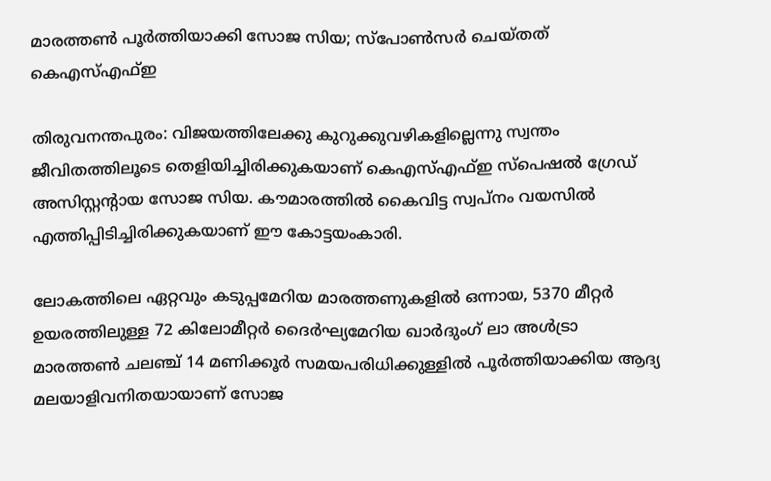മാരത്തണ്‍ പൂർത്തിയാക്കി സോജ സിയ; സ്പോണ്‍സർ ചെയ്തത് കെഎസ്എഫ്ഇ

തിരുവനന്തപുരം: വിജയത്തിലേക്കു കുറുക്കുവഴികളില്ലെന്നു സ്വന്തം ജീവിതത്തിലൂടെ തെളിയിച്ചിരിക്കുകയാണ് കെഎസ്എഫ്ഇ സ്പെഷൽ ഗ്രേഡ് അസിസ്റ്റന്‍റായ സോജ സിയ. കൗമാരത്തിൽ കൈവിട്ട സ്വപ്നം വയസിൽ എത്തിപ്പിടിച്ചിരിക്കുകയാണ് ഈ കോട്ടയംകാരി.

ലോകത്തിലെ ഏറ്റവും കടുപ്പമേറിയ മാരത്തണുകളിൽ ഒന്നായ, 5370 മീറ്റർ ഉയരത്തിലുള്ള 72 കിലോമീറ്റർ ദൈർഘ്യമേറിയ ഖാർദുംഗ് ലാ അൾട്രാ മാരത്തണ്‍ ചലഞ്ച് 14 മണിക്കൂർ സമയപരിധിക്കുള്ളിൽ പൂർത്തിയാക്കിയ ആദ്യ മലയാളിവനിതയായാണ് സോജ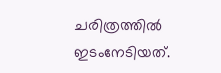ചരിത്രത്തിൽ ഇടംനേടിയത്.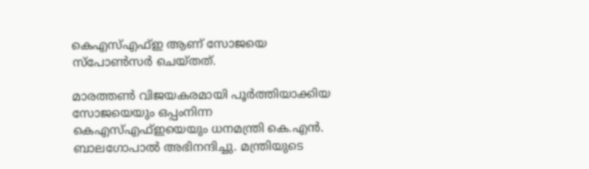കെഎസ്എഫ്ഇ ആണ് സോജയെ സ്പോണ്‍സർ ചെയ്തത്.

മാരത്തണ്‍ വിജയകരമായി പൂർത്തിയാക്കിയ സോജയെയും ഒപ്പംനിന്ന കെഎസ്എഫ്ഇയെയും ധനമന്ത്രി കെ.എൻ. ബാലഗോപാൽ അഭിനന്ദിച്ചു. മന്ത്രിയുടെ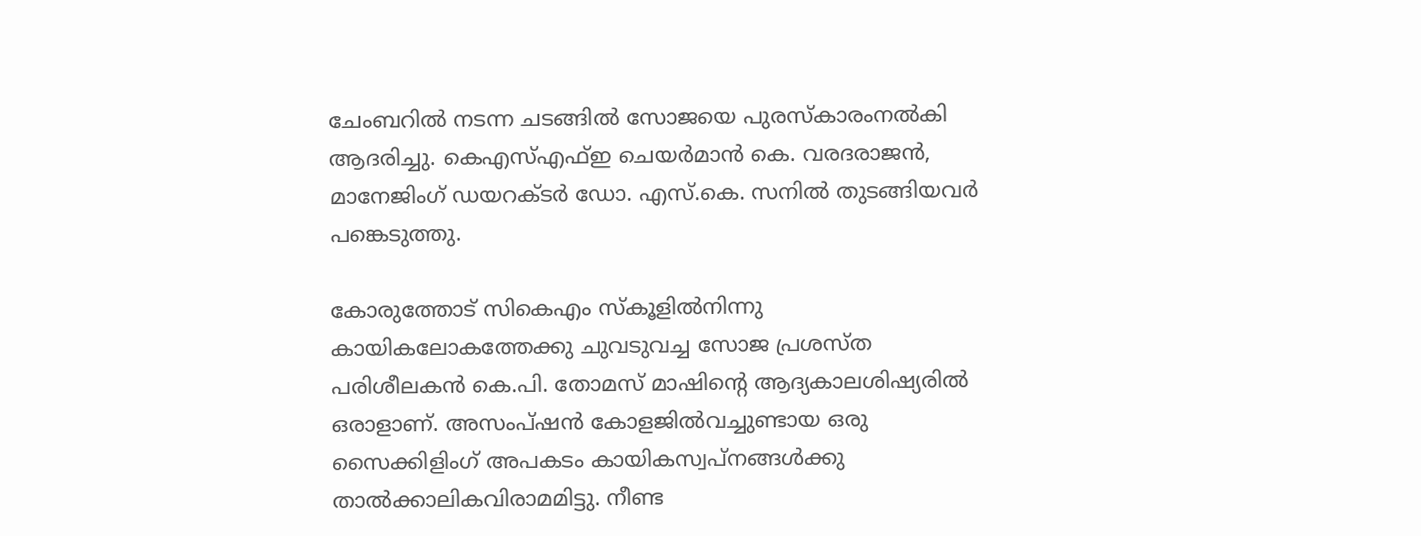ചേംബറിൽ നടന്ന ചടങ്ങിൽ സോജയെ പുരസ്കാരംനൽകി ആദരിച്ചു. കെഎസ്എഫ്ഇ ചെയർമാൻ കെ. വരദരാജൻ, മാനേജിംഗ് ഡയറക്ടർ ഡോ. എസ്.കെ. സനിൽ തുടങ്ങിയവർ പങ്കെടുത്തു.

കോരുത്തോട് സികെഎം സ്കൂളിൽനിന്നു കായികലോകത്തേക്കു ചുവടുവച്ച സോജ പ്രശസ്ത പരിശീലകൻ കെ.പി. തോമസ് മാഷിന്‍റെ ആദ്യകാലശിഷ്യരിൽ ഒരാളാണ്. അസംപ്ഷൻ കോളജിൽവച്ചുണ്ടായ ഒരു സൈക്കിളിംഗ് അപകടം കായികസ്വപ്നങ്ങൾക്കു താൽക്കാലികവിരാമമിട്ടു. നീണ്ട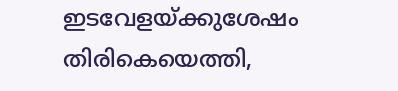ഇടവേളയ്ക്കുശേഷം തിരികെയെത്തി,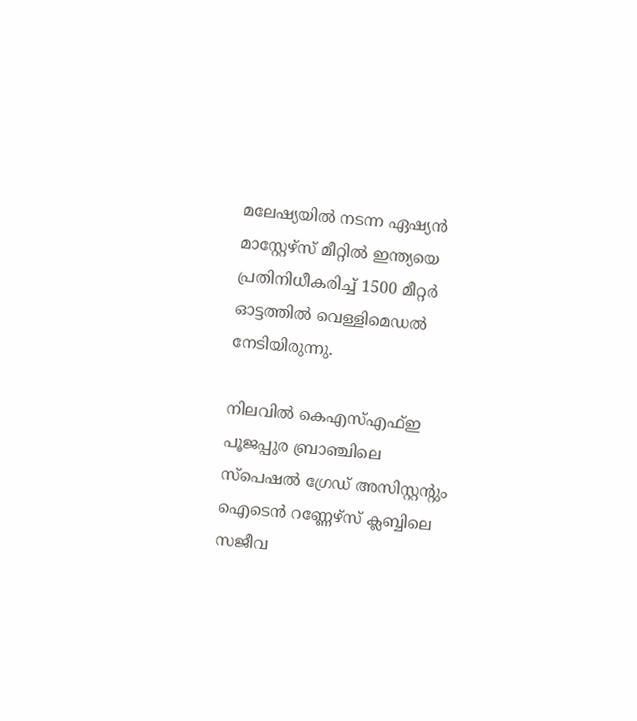മലേഷ്യയിൽ നടന്ന ഏഷ്യൻ മാസ്റ്റേഴ്സ് മീറ്റിൽ ഇന്ത്യയെ പ്രതിനിധീകരിച്ച് 1500 മീറ്റർ ഓട്ടത്തിൽ വെള്ളിമെഡൽ നേടിയിരുന്നു.

നിലവിൽ കെഎസ്എഫ്ഇ പൂജപ്പുര ബ്രാഞ്ചിലെ സ്പെഷൽ ഗ്രേഡ് അസിസ്റ്റന്‍റും ഐടെൻ റണ്ണേഴ്സ് ക്ലബ്ബിലെ സജീവ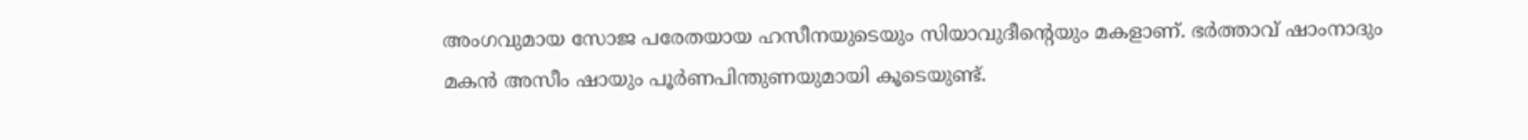അംഗവുമായ സോജ പരേതയായ ഹസീനയുടെയും സിയാവുദീന്‍റെയും മകളാണ്. ഭർത്താവ് ഷാംനാദും മകൻ അസീം ഷായും പൂർണപിന്തുണയുമായി കൂടെയുണ്ട്.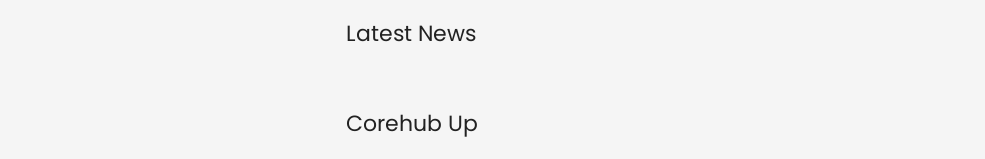Latest News

Corehub Up